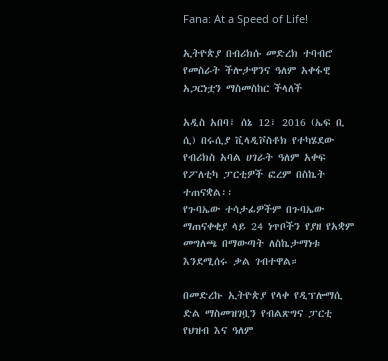Fana: At a Speed of Life!

ኢትዮጵያ በብሪክሱ መድረክ ተባብሮ የመስራት ችሎታዋንና ዓለም አቀፋዊ አጋርነቷን ማስመስከር ችላለች

አዲስ አበባ፣ ሰኔ 12፣ 2016 (ኤፍ ቢ ሲ) በሩሲያ ቪላዲቮስቶክ የተካሄደው የብሪክስ አባል ሀገራት ዓለም አቀፍ የፖለቲካ ፓርቲዎች ፎረም በስኬት ተጠናቋል፡፡
የጉባኤው ተሳታፊዎችም በጉባኤው ማጠናቀቂያ ላይ 24 ነጥቦችን የያዘ የአቋም መግለጫ በማውጣት ለስኬታማነቱ እንደሚሰሩ ቃል ገብተዋል።

በመድረኩ ኢትዮጵያ የላቀ የዲፕሎማሲ ድል ማስመዝገቧን የብልጽግና ፓርቲ የህዝብ እና ዓለም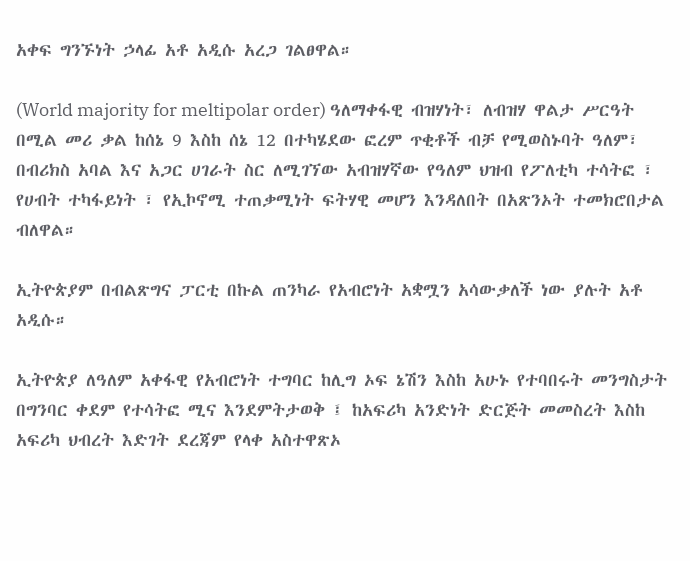አቀፍ ግንኙነት ኃላፊ አቶ አዲሱ አረጋ ገልፀዋል።

(World majority for meltipolar order) ዓለማቀፋዊ ብዝሃነት፣ ለብዝሃ ዋልታ ሥርዓት በሚል መሪ ቃል ከሰኔ 9 እስከ ሰኔ 12 በተካሄደው ፎረም ጥቂቶች ብቻ የሚወስኑባት ዓለም፣ በብሪክስ አባል እና አጋር ሀገራት ስር ለሚገኘው አብዝሃኛው የዓለም ህዝብ የፖለቲካ ተሳትፎ ፣ የሀብት ተካፋይነት ፣ የኢኮኖሚ ተጠቃሚነት ፍትሃዊ መሆን እንዳለበት በአጽንኦት ተመክሮበታል ብለዋል።

ኢትዮጵያም በብልጽግና ፓርቲ በኩል ጠንካራ የአብሮነት አቋሟን አሳውቃለች ነው ያሉት አቶ አዲሱ።

ኢትዮጵያ ለዓለም አቀፋዊ የአብሮነት ተግባር ከሊግ ኦፍ ኔሽን እስከ አሁኑ የተባበሩት መንግስታት በግንባር ቀደም የተሳትፎ ሚና እንደምትታወቅ ፤ ከአፍሪካ አንድነት ድርጅት መመስረት እስከ አፍሪካ ህብረት እድገት ደረጃም የላቀ አስተዋጽኦ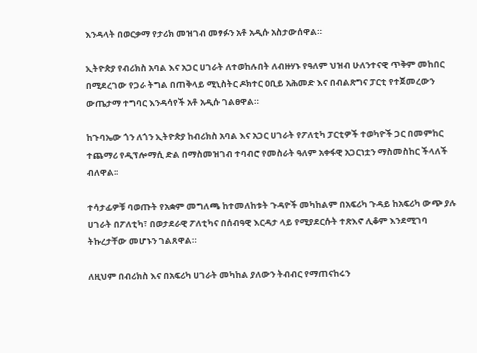እንዳላት በወርቃማ የታሪክ መዝገብ መፃፉን አቶ አዲሱ አስታውሰዋል።

ኢትዮጵያ የብሪክስ አባል እና አጋር ሀገራት ለተወከሉበት ለብዙሃኑ የዓለም ህዝብ ሁለንተናዊ ጥቅም መከበር በሚደረገው የጋራ ትግል በጠቅላይ ሚኒስትር ዶክተር ዐቢይ አሕመድ እና በብልጽግና ፓርቲ የተጀመረውን ውጤታማ ተግባር እንዳሳየች አቶ አዲሱ ገልፀዋል።

ከጉባኤው ጎን ለጎን ኢትዮጵያ ከብሪክስ አባል እና አጋር ሀገራት የፖለቲካ ፓርቲዎች ተወካዮች ጋር በመምከር ተጨማሪ የዲፕሎማሲ ድል በማስመዝገብ ተባብሮ የመስራት ዓለም አቀፋዊ አጋርነቷን ማስመስከር ችላለች ብለዋል፡፡

ተሳታፊዎቹ ባወጡት የአቋም መግለጫ ከተመለከቱት ጉዳዮች መካከልም በአፍሪካ ጉዳይ ከአፍሪካ ውጭ ያሉ ሀገራት በፖለቲካ፣ በወታደራዊ ፖለቲካና በሰብዓዊ እርዳታ ላይ የሚያደርሱት ተጽእኖ ሊቆም እንደሚገባ ትኩረታቸው መሆኑን ገልጸዋል።

ለዚህም በብሪክስ እና በአፍሪካ ሀገራት መካከል ያለውን ትብብር የማጠናከሩን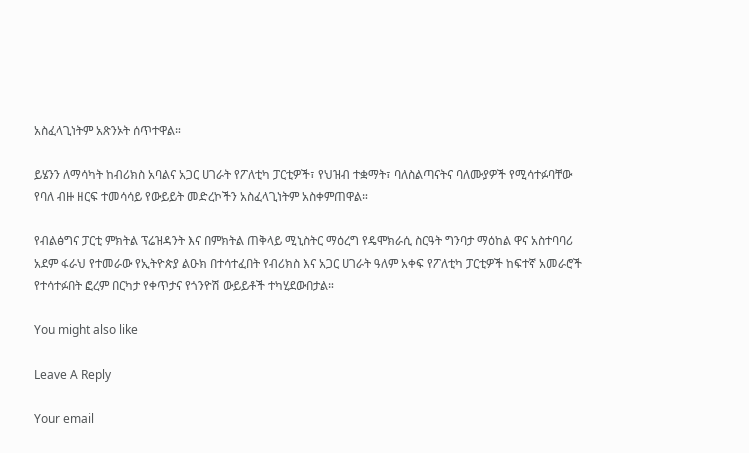አስፈላጊነትም አጽንኦት ሰጥተዋል።

ይሄንን ለማሳካት ከብሪክስ አባልና አጋር ሀገራት የፖለቲካ ፓርቲዎች፣ የህዝብ ተቋማት፣ ባለስልጣናትና ባለሙያዎች የሚሳተፉባቸው የባለ ብዙ ዘርፍ ተመሳሳይ የውይይት መድረኮችን አስፈላጊነትም አስቀምጠዋል።

የብልፅግና ፓርቲ ምክትል ፕሬዝዳንት እና በምክትል ጠቅላይ ሚኒስትር ማዕረግ የዴሞክራሲ ስርዓት ግንባታ ማዕከል ዋና አስተባባሪ አደም ፋራህ የተመራው የኢትዮጵያ ልዑክ በተሳተፈበት የብሪክስ እና አጋር ሀገራት ዓለም አቀፍ የፖለቲካ ፓርቲዎች ከፍተኛ አመራሮች የተሳተፉበት ፎረም በርካታ የቀጥታና የጎንዮሽ ውይይቶች ተካሂደውበታል።

You might also like

Leave A Reply

Your email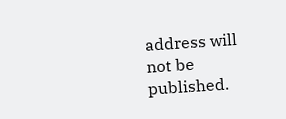address will not be published.